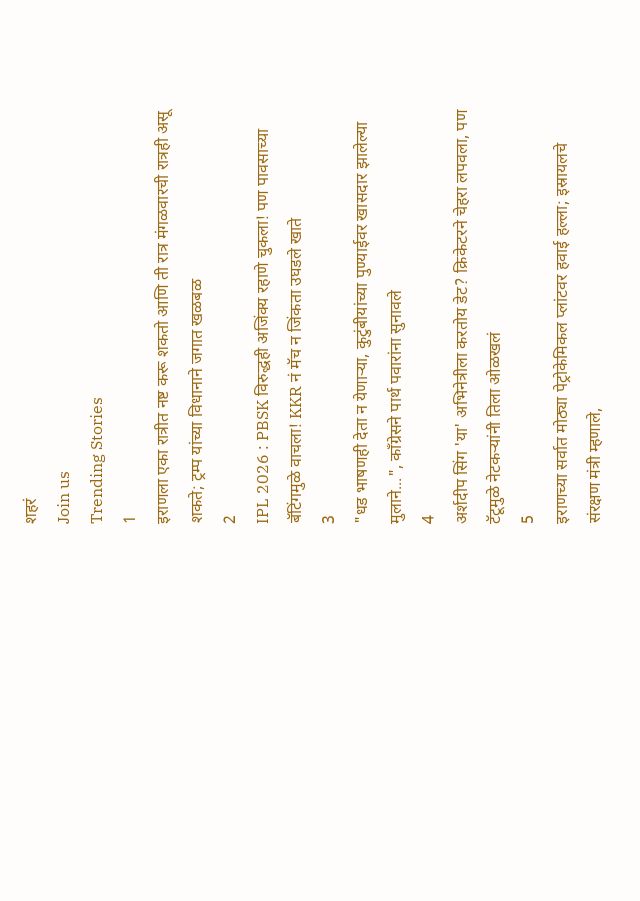शहरं
Join us
Trending Stories
1
इराणला एका रात्रीत नष्ट करू शकतो आणि ती रात्र मंगळवारची रात्रही असू शकते; ट्रम्प यांच्या विधानाने जगात खळबळ
2
IPL 2026 : PBSK विरुद्धही अजिंक्य रहाणे चुकला! पण पावसाच्या बॅटिंगमुळे वाचला! KKR नं मॅच न जिंकता उघडले खाते
3
"धड भाषणही देता न येणाऱ्या, कुटुंबीयांच्या पुण्याईवर खासदार झालेल्या मुलाने...", काँग्रेसने पार्थ पवारांना सुनावले
4
अर्शदीप सिंग 'या' अभिनेत्रीला करतोय डेट? क्रिकेटरने चेहरा लपवला, पण टॅटूमुळे नेटकऱ्यांनी तिला ओळखलं
5
इराणच्या सर्वात मोठ्या पेट्रोकेमिकल प्लांटवर हवाई हल्ला; इस्रायलचे संरक्षण मंत्री म्हणाले,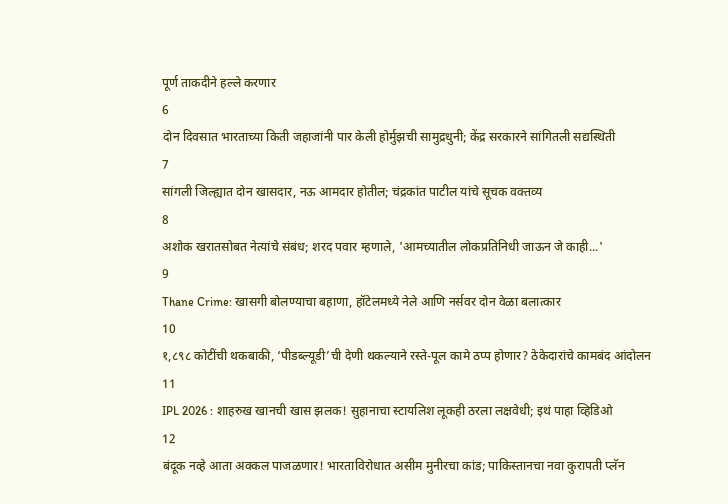पूर्ण ताकदीने हल्ले करणार
6
दोन दिवसात भारताच्या किती जहाजांनी पार केली होर्मुझची सामुद्रधुनी; केंद्र सरकारने सांगितली सद्यस्थिती
7
सांगली जिल्ह्यात दोन खासदार, नऊ आमदार होतील; चंद्रकांत पाटील यांचे सूचक वक्तव्य
8
अशोक खरातसोबत नेत्यांचे संबंध; शरद पवार म्हणाले, 'आमच्यातील लोकप्रतिनिधी जाऊन जे काही...'
9
Thane Crime: खासगी बोलण्याचा बहाणा, हॉटेलमध्ये नेले आणि नर्सवर दोन वेळा बलात्कार
10
१,८९८ कोटींची थकबाकी, ‘पीडब्ल्यूडी’ची देणी थकल्याने रस्ते-पूल कामे ठप्प होणार? ठेकेदारांचे कामबंद आंदोलन
11
IPL 2026 : शाहरुख खानची खास झलक! सुहानाचा स्टायलिश लूकही ठरला लक्षवेधी; इथं पाहा व्हिडिओ
12
बंदूक नव्हे आता अक्कल पाजळणार! भारताविरोधात असीम मुनीरचा कांड; पाकिस्तानचा नवा कुरापती प्लॅन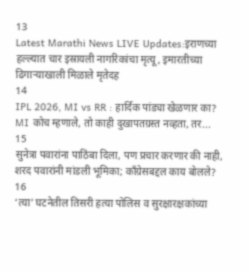13
Latest Marathi News LIVE Updates:इराणच्या हल्ल्यात चार इस्रायली नागरिकांचा मृत्यू, इमारतीच्या ढिगाऱ्याखाली मिळाले मृतेदह
14
IPL 2026, MI vs RR : हार्दिक पांड्या खेळणार का? MI कोच म्हणाले, तो काही दुखापतग्रस्त नव्हता, तर...
15
सुनेत्रा पवारांना पाठिंबा दिला, पण प्रचार करणार की नाही, शरद पवारांनी मांडली भूमिका; काँग्रेसबद्दल काय बोलले?
16
‘त्या’ घटनेतील तिसरी हत्या पोलिस व सुरक्षारक्षकांच्या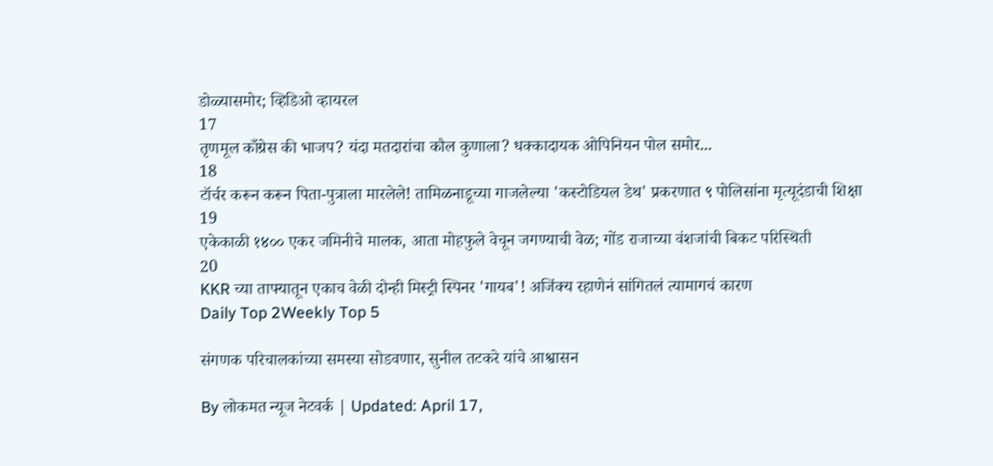डोळ्यासमोर; व्हिडिओ व्हायरल
17
तृणमूल काँग्रेस की भाजप? यंदा मतदारांचा कौल कुणाला? धक्कादायक ओपिनियन पोल समोर...
18
टॉर्चर करून करून पिता-पुत्राला मारलेले! तामिळनाडूच्या गाजलेल्या 'कस्टोडियल डेथ' प्रकरणात ९ पोलिसांना मृत्यूदंडाची शिक्षा
19
एकेकाळी १४०० एकर जमिनीचे मालक, आता मोहफुले वेचून जगण्याची वेळ; गोंड राजाच्या वंशजांची बिकट परिस्थिती
20
KKR च्या ताफ्यातून एकाच वेळी दोन्ही मिस्ट्री स्पिनर 'गायब'! अजिंक्य रहाणेनं सांगितलं त्यामागचं कारण
Daily Top 2Weekly Top 5

संगणक परिचालकांच्या समस्या सोडवणार, सुनील तटकरे यांचे आश्वासन

By लोकमत न्यूज नेटवर्क | Updated: April 17,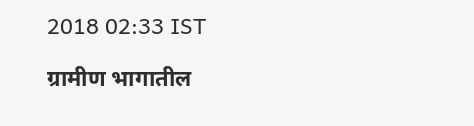2018 02:33 IST

ग्रामीण भागातील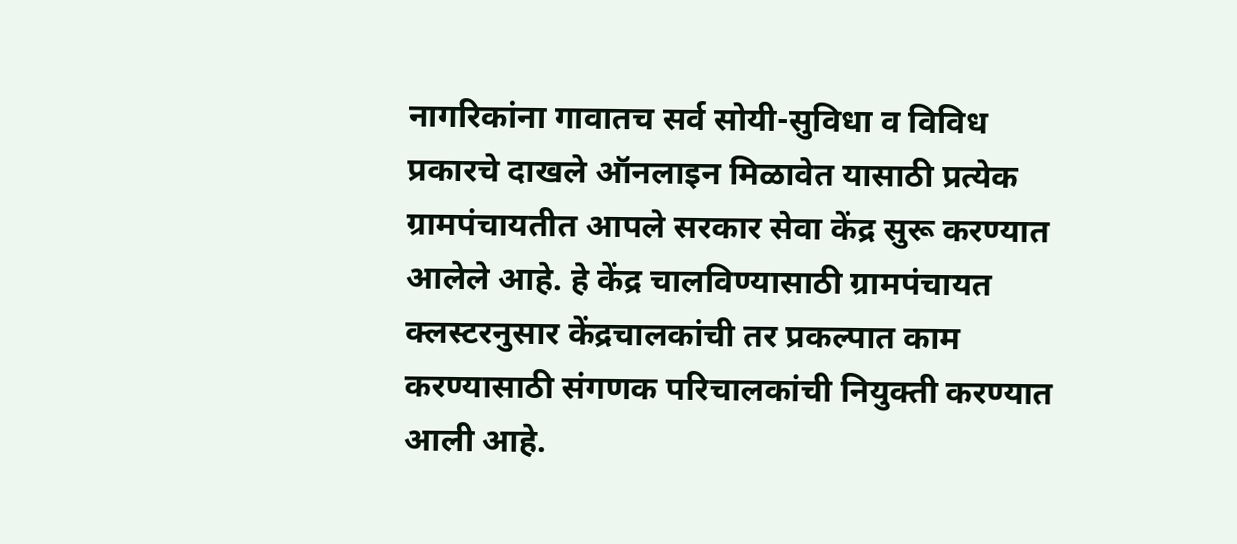नागरिकांना गावातच सर्व सोयी-सुविधा व विविध प्रकारचे दाखले ऑनलाइन मिळावेत यासाठी प्रत्येक ग्रामपंचायतीत आपले सरकार सेवा केंद्र सुरू करण्यात आलेले आहे. हे केंद्र चालविण्यासाठी ग्रामपंचायत क्लस्टरनुसार केंद्रचालकांची तर प्रकल्पात काम करण्यासाठी संगणक परिचालकांची नियुक्ती करण्यात आली आहे.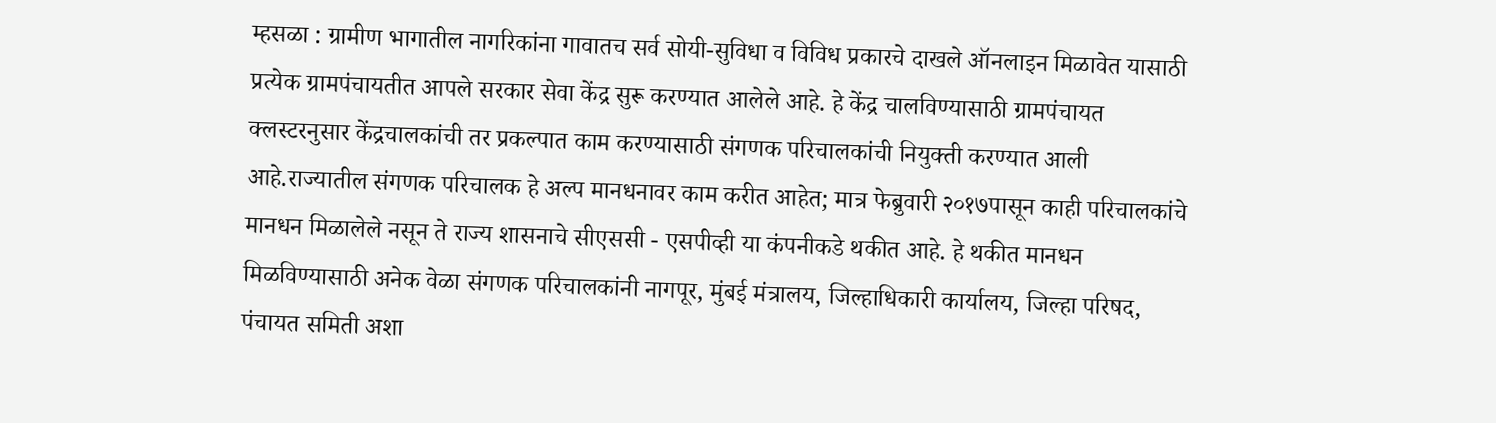म्हसळा : ग्रामीण भागातील नागरिकांना गावातच सर्व सोयी-सुविधा व विविध प्रकारचे दाखले ऑनलाइन मिळावेत यासाठी प्रत्येक ग्रामपंचायतीत आपले सरकार सेवा केंद्र सुरू करण्यात आलेले आहे. हे केंद्र चालविण्यासाठी ग्रामपंचायत क्लस्टरनुसार केंद्रचालकांची तर प्रकल्पात काम करण्यासाठी संगणक परिचालकांची नियुक्ती करण्यात आली आहे.राज्यातील संगणक परिचालक हे अल्प मानधनावर काम करीत आहेत; मात्र फेब्रुवारी २०१७पासून काही परिचालकांचे मानधन मिळालेले नसून ते राज्य शासनाचे सीएससी - एसपीव्ही या कंपनीकडे थकीत आहे. हे थकीत मानधन मिळविण्यासाठी अनेक वेळा संगणक परिचालकांनी नागपूर, मुंबई मंत्रालय, जिल्हाधिकारी कार्यालय, जिल्हा परिषद, पंचायत समिती अशा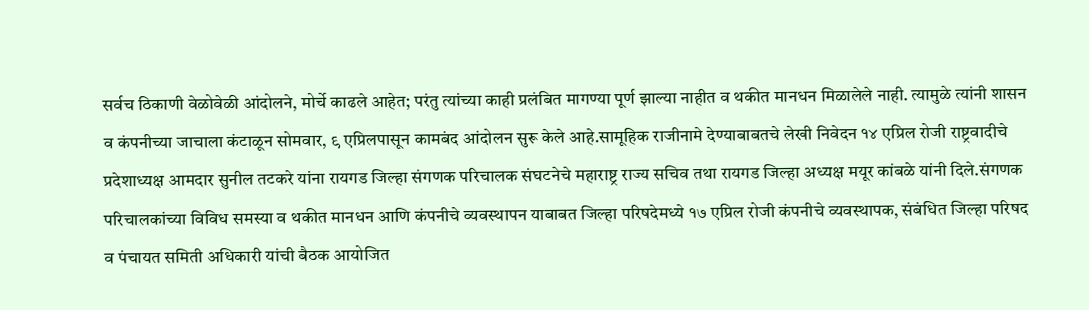सर्वच ठिकाणी वेळोवेळी आंदोलने, मोर्चे काढले आहेत; परंतु त्यांच्या काही प्रलंबित मागण्या पूर्ण झाल्या नाहीत व थकीत मानधन मिळालेले नाही. त्यामुळे त्यांनी शासन व कंपनीच्या जाचाला कंटाळून सोमवार, ९ एप्रिलपासून कामबंद आंदोलन सुरू केले आहे.सामूहिक राजीनामे देण्याबाबतचे लेखी निवेदन १४ एप्रिल रोजी राष्ट्रवादीचे प्रदेशाध्यक्ष आमदार सुनील तटकरे यांना रायगड जिल्हा संगणक परिचालक संघटनेचे महाराष्ट्र राज्य सचिव तथा रायगड जिल्हा अध्यक्ष मयूर कांबळे यांनी दिले.संगणक परिचालकांच्या विविध समस्या व थकीत मानधन आणि कंपनीचे व्यवस्थापन याबाबत जिल्हा परिषदेमध्ये १७ एप्रिल रोजी कंपनीचे व्यवस्थापक, संबंधित जिल्हा परिषद व पंचायत समिती अधिकारी यांची बैठक आयोजित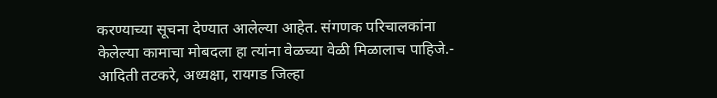करण्याच्या सूचना देण्यात आलेल्या आहेत. संगणक परिचालकांना केलेल्या कामाचा मोबदला हा त्यांना वेळच्या वेळी मिळालाच पाहिजे.- आदिती तटकरे, अध्यक्षा, रायगड जिल्हा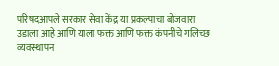परिषदआपले सरकार सेवा केंद्र या प्रकल्पाचा बोजवारा उडाला आहे आणि याला फक्त आणि फक्त कंपनीचे गलिच्छ व्यवस्थापन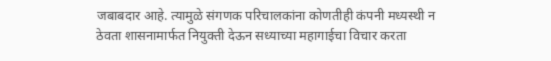जबाबदार आहे. त्यामुळे संगणक परिचालकांना कोणतीही कंपनी मध्यस्थी न ठेवता शासनामार्फत नियुक्ती देऊन सध्याच्या महागाईचा विचार करता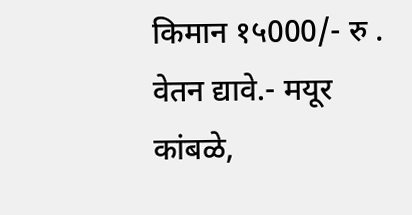किमान १५000/- रु . वेतन द्यावे.- मयूर कांबळे,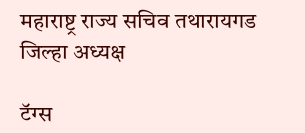महाराष्ट्र राज्य सचिव तथारायगड जिल्हा अध्यक्ष

टॅग्स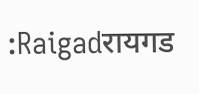:Raigadरायगड